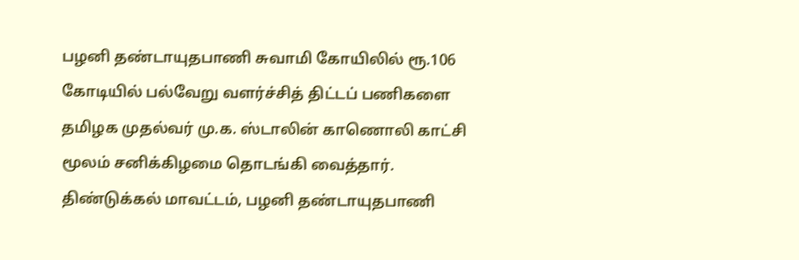பழனி தண்டாயுதபாணி சுவாமி கோயிலில் ரூ.106 கோடியில் பல்வேறு வளர்ச்சித் திட்டப் பணிகளை தமிழக முதல்வர் மு.க. ஸ்டாலின் காணொலி காட்சி மூலம் சனிக்கிழமை தொடங்கி வைத்தார்.
திண்டுக்கல் மாவட்டம், பழனி தண்டாயுதபாணி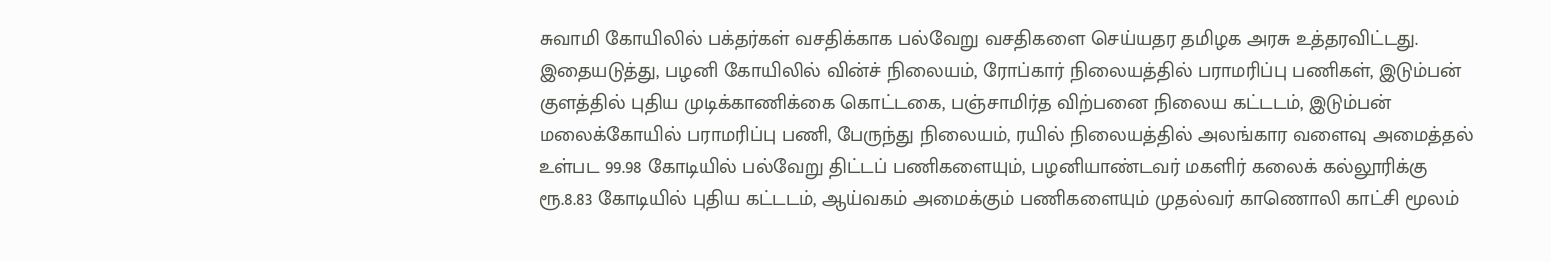சுவாமி கோயிலில் பக்தர்கள் வசதிக்காக பல்வேறு வசதிகளை செய்யதர தமிழக அரசு உத்தரவிட்டது. இதையடுத்து, பழனி கோயிலில் வின்ச் நிலையம், ரோப்கார் நிலையத்தில் பராமரிப்பு பணிகள், இடும்பன் குளத்தில் புதிய முடிக்காணிக்கை கொட்டகை, பஞ்சாமிர்த விற்பனை நிலைய கட்டடம், இடும்பன் மலைக்கோயில் பராமரிப்பு பணி, பேருந்து நிலையம், ரயில் நிலையத்தில் அலங்கார வளைவு அமைத்தல் உள்பட 99.98 கோடியில் பல்வேறு திட்டப் பணிகளையும், பழனியாண்டவர் மகளிர் கலைக் கல்லூரிக்கு ரூ.8.83 கோடியில் புதிய கட்டடம், ஆய்வகம் அமைக்கும் பணிகளையும் முதல்வர் காணொலி காட்சி மூலம்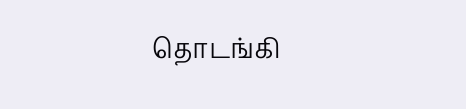தொடங்கி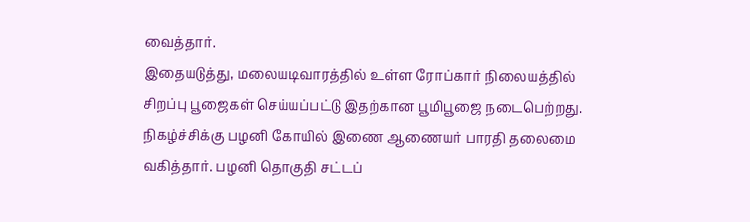வைத்தார்.
இதையடுத்து, மலையடிவாரத்தில் உள்ள ரோப்கார் நிலையத்தில் சிறப்பு பூஜைகள் செய்யப்பட்டு இதற்கான பூமிபூஜை நடைபெற்றது. நிகழ்ச்சிக்கு பழனி கோயில் இணை ஆணையர் பாரதி தலைமை வகித்தார். பழனி தொகுதி சட்டப்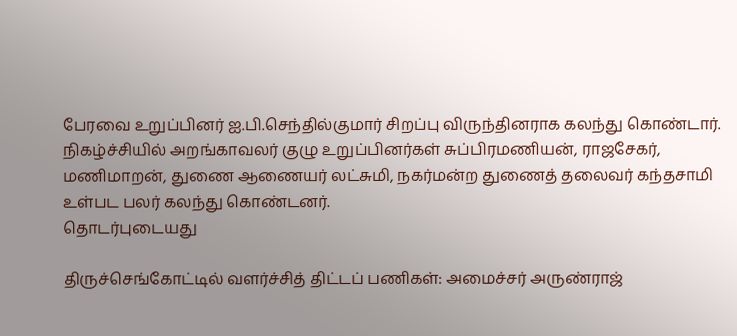பேரவை உறுப்பினர் ஐ.பி.செந்தில்குமார் சிறப்பு விருந்தினராக கலந்து கொண்டார். நிகழ்ச்சியில் அறங்காவலர் குழு உறுப்பினர்கள் சுப்பிரமணியன், ராஜசேகர், மணிமாறன், துணை ஆணையர் லட்சுமி, நகர்மன்ற துணைத் தலைவர் கந்தசாமி உள்பட பலர் கலந்து கொண்டனர்.
தொடர்புடையது

திருச்செங்கோட்டில் வளர்ச்சித் திட்டப் பணிகள்: அமைச்சர் அருண்ராஜ்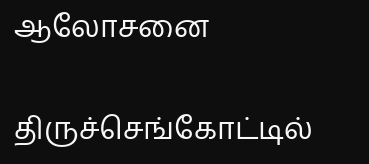ஆலோசனை

திருச்செங்கோட்டில்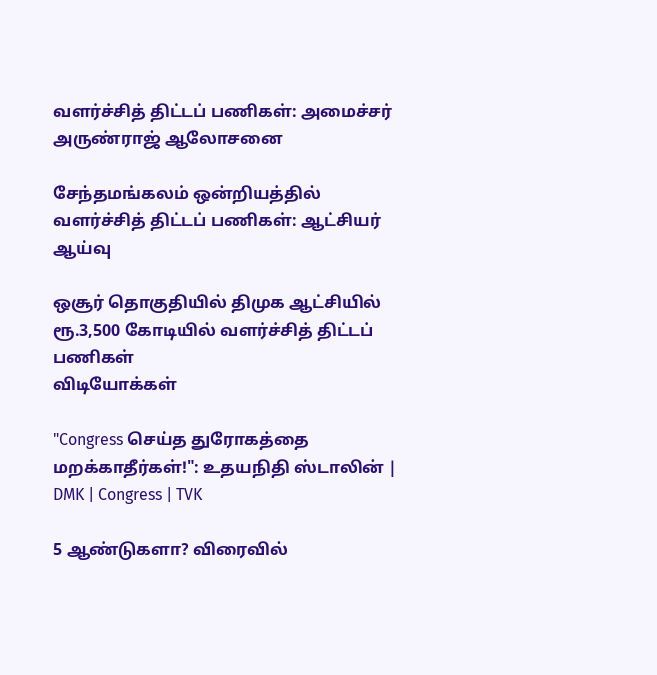வளர்ச்சித் திட்டப் பணிகள்: அமைச்சர் அருண்ராஜ் ஆலோசனை

சேந்தமங்கலம் ஒன்றியத்தில் வளர்ச்சித் திட்டப் பணிகள்: ஆட்சியர் ஆய்வு

ஒசூர் தொகுதியில் திமுக ஆட்சியில் ரூ.3,500 கோடியில் வளர்ச்சித் திட்டப் பணிகள்
விடியோக்கள்

"Congress செய்த துரோகத்தை மறக்காதீர்கள்!": உதயநிதி ஸ்டாலின் | DMK | Congress | TVK

5 ஆண்டுகளா? விரைவில்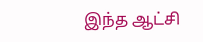இந்த ஆட்சி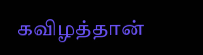கவிழத்தான்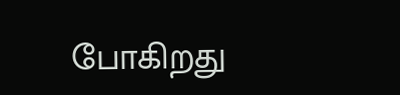போகிறது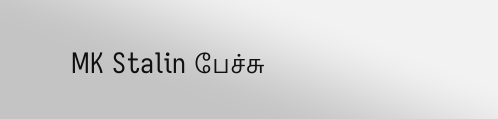MK Stalin பேச்சு